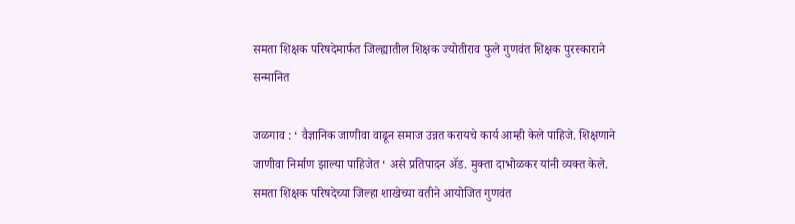समता शिक्षक परिषदेमार्फत जिल्ह्यातील शिक्षक ज्योतीराव फुले गुणवंत शिक्षक पुरस्काराने सन्मानित

जळगाव : ‘ वैज्ञानिक जाणीवा वाढून समाज उन्नत करायचे कार्य आम्ही केले पाहिजे. शिक्षणाने जाणीवा निर्माण झाल्या पाहिजेत ‘ असे प्रतिपादन ॲड. मुक्ता दाभोळकर यांनी व्यक्त केले. समता शिक्षक परिषदेच्या जिल्हा शाखेच्या वतीने आयोजित गुणवंत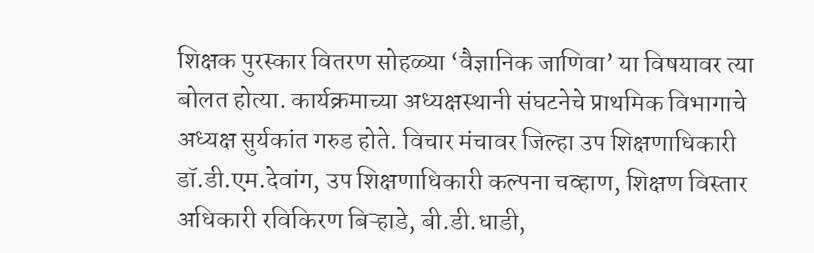शिक्षक पुरस्कार वितरण सोहळ्या ‘वैज्ञानिक जाणिवा’ या विषयावर त्या बोलत होत्या. कार्यक्रमाच्या अध्यक्षस्थानी संघटनेचे प्राथमिक विभागाचे अध्यक्ष सुर्यकांत गरुड होते. विचार मंचावर जिल्हा उप शिक्षणाधिकारी डॉ.डी.एम.देवांग, उप शिक्षणाधिकारी कल्पना चव्हाण, शिक्षण विस्तार अधिकारी रविकिरण बिऱ्हाडे, बी.डी.धाडी,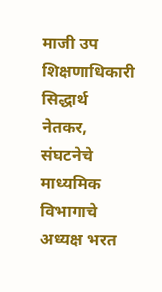माजी उप शिक्षणाधिकारी सिद्धार्थ नेतकर, संघटनेचे माध्यमिक विभागाचे अध्यक्ष भरत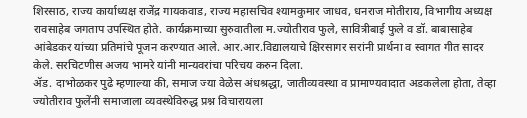शिरसाठ, राज्य कार्याध्यक्ष राजेंद्र गायकवाड, राज्य महासचिव श्यामकुमार जाधव, धनराज मोतीराय, विभागीय अध्यक्ष रावसाहेब जगताप उपस्थित होते. कार्यक्रमाच्या सुरुवातीला म.ज्योतीराव फुले, सावित्रीबाई फुले व डॉ. बाबासाहेब आंबेडकर यांच्या प्रतिमांचे पूजन करण्यात आले. आर.आर.विद्यालयाचे क्षिरसागर सरांनी प्रार्थना व स्वागत गीत सादर केले. सरचिटणीस अजय भामरे यांनी मान्यवरांचा परिचय करुन दिला.
ॲड. दाभोळकर पुढे म्हणाल्या की, समाज ज्या वेळेस अंधश्रद्धा, जातीव्यवस्था व प्रामाण्यवादात अडकलेला होता, तेव्हा ज्योतीराव फुलेंनी समाजाला व्यवस्थेविरुद्ध प्रश्न विचारायला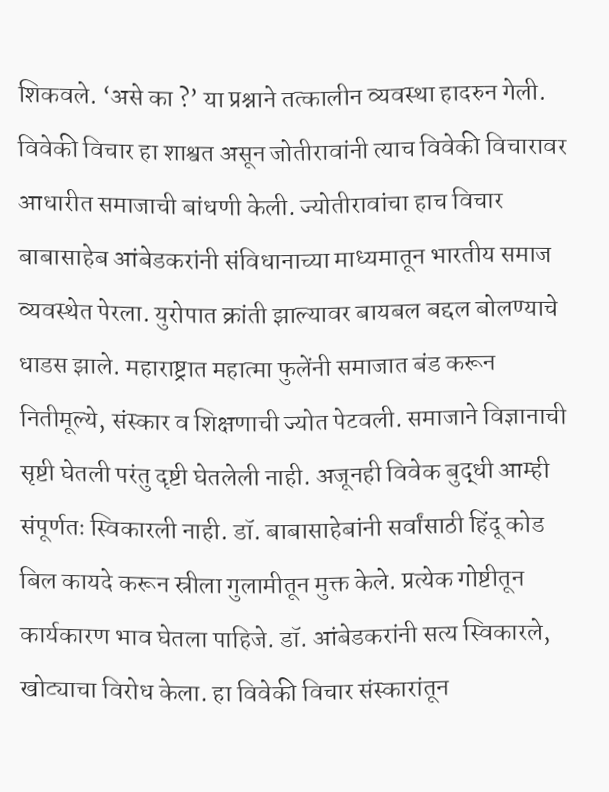शिकवले. ‘असे का ?’ या प्रश्नाने तत्कालीन व्यवस्था हादरुन गेली. विवेकी विचार हा शाश्वत असून जोतीरावांनी त्याच विवेकी विचारावर आधारीत समाजाची बांधणी केली. ज्योतीरावांचा हाच विचार बाबासाहेब आंबेडकरांनी संविधानाच्या माध्यमातून भारतीय समाज व्यवस्थेत पेरला. युरोपात क्रांती झाल्यावर बायबल बद्दल बोलण्याचे धाडस झाले. महाराष्ट्रात महात्मा फुलेंनी समाजात बंड करून नितीमूल्ये, संस्कार व शिक्षणाची ज्योत पेटवली. समाजाने विज्ञानाची सृष्टी घेतली परंतु दृष्टी घेतलेली नाही. अजूनही विवेक बुद्धी आम्ही संपूर्णतः स्विकारली नाही. डॉ. बाबासाहेबांनी सर्वांसाठी हिंदू कोड बिल कायदे करून स्रीला गुलामीतून मुक्त केले. प्रत्येक गोष्टीतून कार्यकारण भाव घेतला पाहिजे. डॉ. आंबेडकरांनी सत्य स्विकारले, खोट्याचा विरोध केला. हा विवेकी विचार संस्कारांतून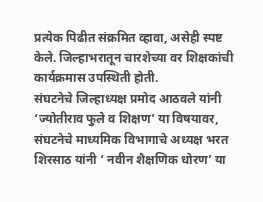प्रत्येक पिढीत संक्रमित व्हावा, असेही स्पष्ट केले. जिल्हाभरातून चारशेच्या वर शिक्षकांची कार्यक्रमास उपस्थिती होती.
संघटनेचे जिल्हाध्यक्ष प्रमोद आठवले यांनी ‘ज्योतीराव फुले व शिक्षण’ या विषयावर, संघटनेचे माध्यमिक विभागाचे अध्यक्ष भरत शिरसाठ यांनी ‘ नवीन शैक्षणिक धोरण’ या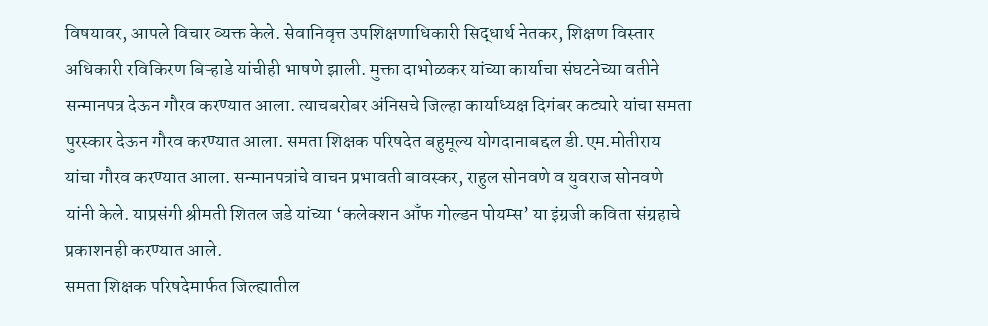विषयावर, आपले विचार व्यक्त केले. सेवानिवृत्त उपशिक्षणाधिकारी सिद्धार्थ नेतकर, शिक्षण विस्तार अधिकारी रविकिरण बिऱ्हाडे यांचीही भाषणे झाली. मुक्ता दाभोळकर यांच्या कार्याचा संघटनेच्या वतीने सन्मानपत्र देऊन गौरव करण्यात आला. त्याचबरोबर अंनिसचे जिल्हा कार्याध्यक्ष दिगंबर कट्यारे यांचा समता पुरस्कार देऊन गौरव करण्यात आला. समता शिक्षक परिषदेत बहुमूल्य योगदानाबद्दल डी.एम.मोतीराय यांचा गौरव करण्यात आला. सन्मानपत्रांचे वाचन प्रभावती बावस्कर, राहुल सोनवणे व युवराज सोनवणे यांनी केले. याप्रसंगी श्रीमती शितल जडे यांच्या ‘कलेक्शन आँफ गोल्डन पोयम्स’ या इंग्रजी कविता संग्रहाचे प्रकाशनही करण्यात आले.
समता शिक्षक परिषदेमार्फत जिल्ह्यातील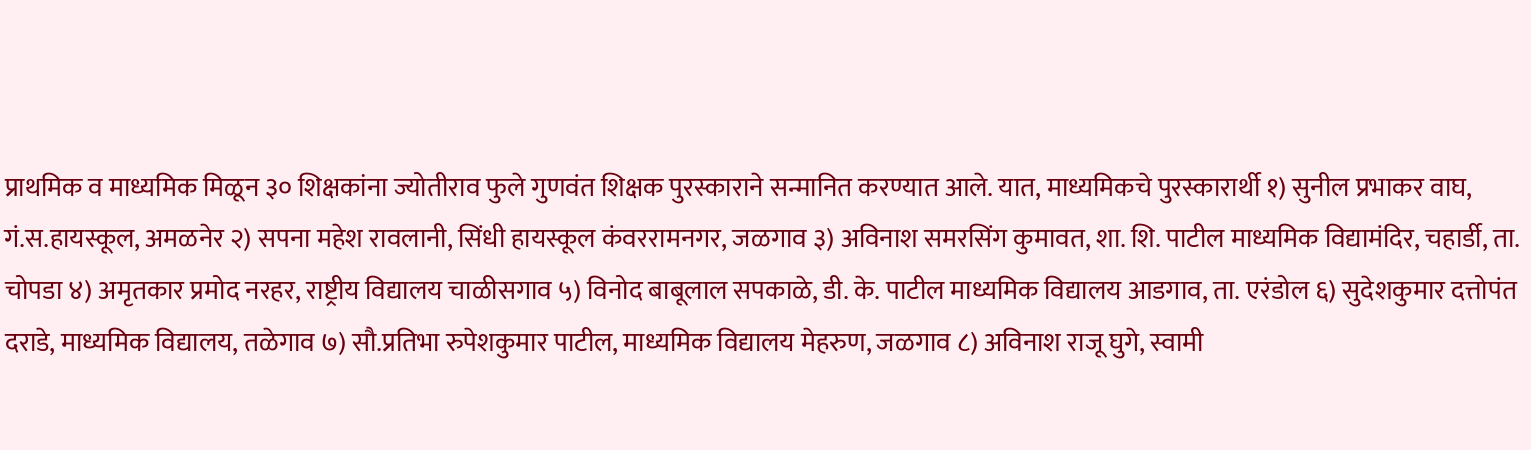प्राथमिक व माध्यमिक मिळून ३० शिक्षकांना ज्योतीराव फुले गुणवंत शिक्षक पुरस्काराने सन्मानित करण्यात आले. यात, माध्यमिकचे पुरस्कारार्थी १) सुनील प्रभाकर वाघ, गं.स.हायस्कूल, अमळनेर २) सपना महेश रावलानी, सिंधी हायस्कूल कंवररामनगर, जळगाव ३) अविनाश समरसिंग कुमावत, शा. शि. पाटील माध्यमिक विद्यामंदिर, चहार्डी, ता. चोपडा ४) अमृतकार प्रमोद नरहर, राष्ट्रीय विद्यालय चाळीसगाव ५) विनोद बाबूलाल सपकाळे, डी. के. पाटील माध्यमिक विद्यालय आडगाव, ता. एरंडोल ६) सुदेशकुमार दत्तोपंत दराडे, माध्यमिक विद्यालय, तळेगाव ७) सौ.प्रतिभा रुपेशकुमार पाटील, माध्यमिक विद्यालय मेहरुण, जळगाव ८) अविनाश राजू घुगे, स्वामी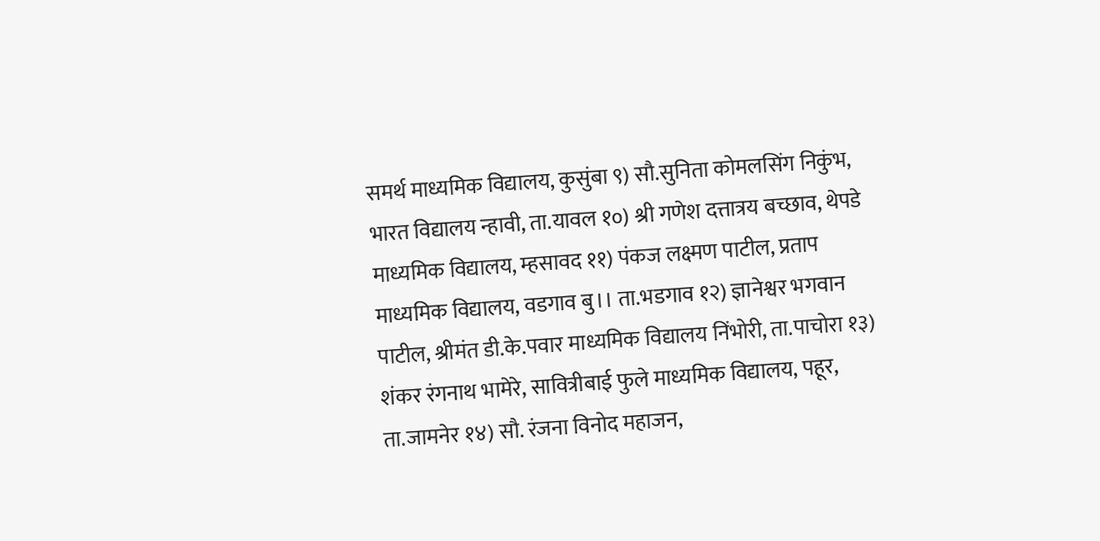समर्थ माध्यमिक विद्यालय, कुसुंबा ९) सौ.सुनिता कोमलसिंग निकुंभ, भारत विद्यालय न्हावी, ता.यावल १०) श्री गणेश दत्तात्रय बच्छाव, थेपडे माध्यमिक विद्यालय, म्हसावद ११) पंकज लक्ष्मण पाटील, प्रताप माध्यमिक विद्यालय, वडगाव बु।। ता.भडगाव १२) ज्ञानेश्वर भगवान पाटील, श्रीमंत डी.के.पवार माध्यमिक विद्यालय निंभोरी, ता.पाचोरा १३) शंकर रंगनाथ भामेरे, सावित्रीबाई फुले माध्यमिक विद्यालय, पहूर, ता.जामनेर १४) सौ. रंजना विनोद महाजन,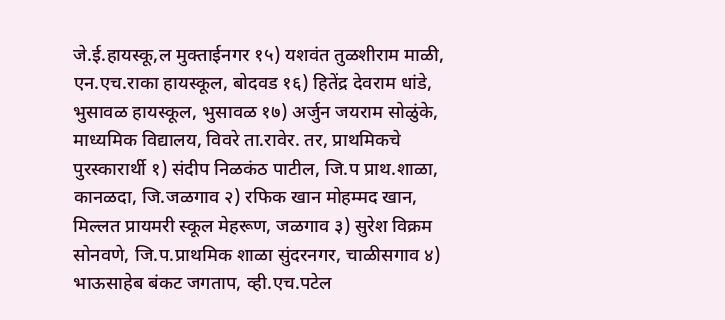जे.ई.हायस्कू,ल मुक्ताईनगर १५) यशवंत तुळशीराम माळी, एन.एच.राका हायस्कूल, बोदवड १६) हितेंद्र देवराम धांडे, भुसावळ हायस्कूल, भुसावळ १७) अर्जुन जयराम सोळुंके, माध्यमिक विद्यालय, विवरे ता.रावेर. तर, प्राथमिकचे पुरस्कारार्थी १) संदीप निळकंठ पाटील, जि.प प्राथ.शाळा, कानळदा, जि.जळगाव २) रफिक खान मोहम्मद खान, मिल्लत प्रायमरी स्कूल मेहरूण, जळगाव ३) सुरेश विक्रम सोनवणे, जि.प.प्राथमिक शाळा सुंदरनगर, चाळीसगाव ४) भाऊसाहेब बंकट जगताप, व्ही.एच.पटेल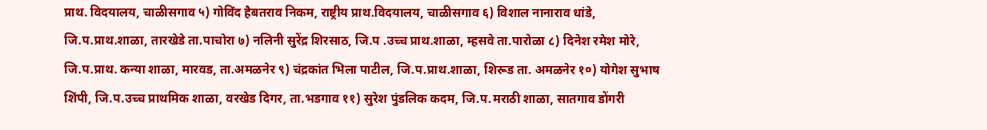प्राथ. विदयालय, चाळीसगाव ५) गोविंद हैबतराव निकम, राष्ट्रीय प्राथ.विदयालय, चाळीसगाव ६) विशाल नानाराव धांडे, जि.प.प्राथ.शाळा, तारखेडे ता.पाचोरा ७) नलिनी सुरेंद्र शिरसाठ, जि.प .उच्च प्राथ.शाळा, म्हसवे ता.पारोळा ८) दिनेश रमेश मोरे, जि.प.प्राथ. कन्या शाळा, मारवड, ता.अमळनेर ९) चंद्रकांत भिला पाटील, जि.प.प्राथ.शाळा, शिरूड ता. अमळनेर १०) योगेश सुभाष शिंपी, जि.प.उच्च प्राथमिक शाळा, वरखेड दिगर, ता.भडगाव ११) सुरेश पुंडलिक कदम, जि.प.मराठी शाळा, सातगाव डोंगरी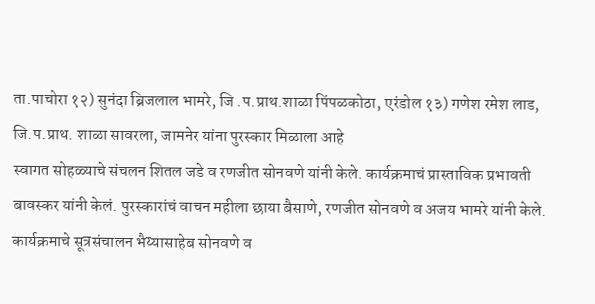ता.पाचोरा १२) सुनंदा ब्रिजलाल भामरे, जि .प.प्राथ.शाळा पिंपळकोठा, एरंडोल १३) गणेश रमेश लाड, जि.प.प्राथ. शाळा सावरला, जामनेर यांना पुरस्कार मिळाला आहे
स्वागत सोहळ्याचे संचलन शितल जडे व रणजीत सोनवणे यांनी केले. कार्यक्रमाचं प्रास्ताविक प्रभावती बावस्कर यांनी केलं. पुरस्कारांचं वाचन महीला छाया बैसाणे, रणजीत सोनवणे व अजय भामरे यांनी केले. कार्यक्रमाचे सूत्रसंचालन भैय्यासाहेब सोनवणे व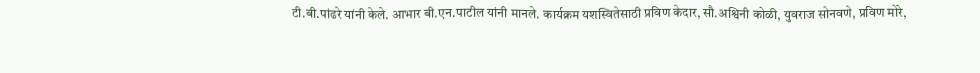टी.बी.पांढरे यांनी केले. आभार बी.एन.पाटील यांनी मानले. कार्यक्रम यशस्वितेसाठी प्रविण केदार, सौ.अश्विनी कोळी, युवराज सोनवणे, प्रविण मोरे,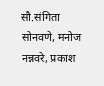सौ.संगिता सोनवणे, मनोज नन्नवरे, प्रकाश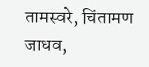तामस्वरे, चिंतामण जाधव,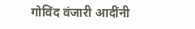गोविंद वंजारी आदींनी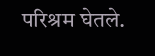परिश्रम घेतले.